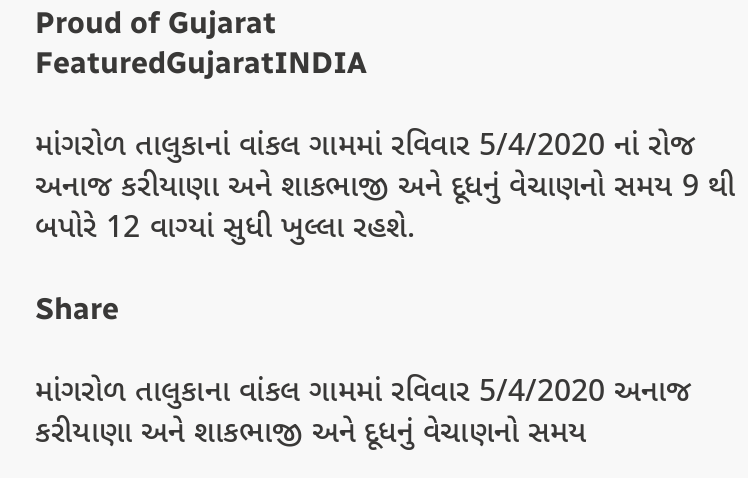Proud of Gujarat
FeaturedGujaratINDIA

માંગરોળ તાલુકાનાં વાંકલ ગામમાં રવિવાર 5/4/2020 નાં રોજ અનાજ કરીયાણા અને શાકભાજી અને દૂધનું વેચાણનો સમય 9 થી બપોરે 12 વાગ્યાં સુધી ખુલ્લા રહશે.

Share

માંગરોળ તાલુકાના વાંકલ ગામમાં રવિવાર 5/4/2020 અનાજ કરીયાણા અને શાકભાજી અને દૂધનું વેચાણનો સમય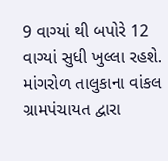9 વાગ્યાં થી બપોરે 12 વાગ્યાં સુધી ખુલ્લા રહશે. માંગરોળ તાલુકાના વાંકલ ગ્રામપંચાયત દ્વારા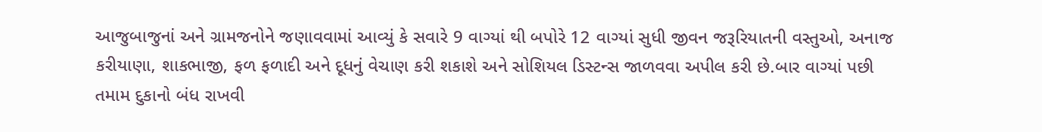આજુબાજુનાં અને ગ્રામજનોને જણાવવામાં આવ્યું કે સવારે 9 વાગ્યાં થી બપોરે 12 વાગ્યાં સુધી જીવન જરૂરિયાતની વસ્તુઓ, અનાજ કરીયાણા, શાકભાજી, ફળ ફળાદી અને દૂધનું વેચાણ કરી શકાશે અને સોશિયલ ડિસ્ટન્સ જાળવવા અપીલ કરી છે.બાર વાગ્યાં પછી તમામ દુકાનો બંધ રાખવી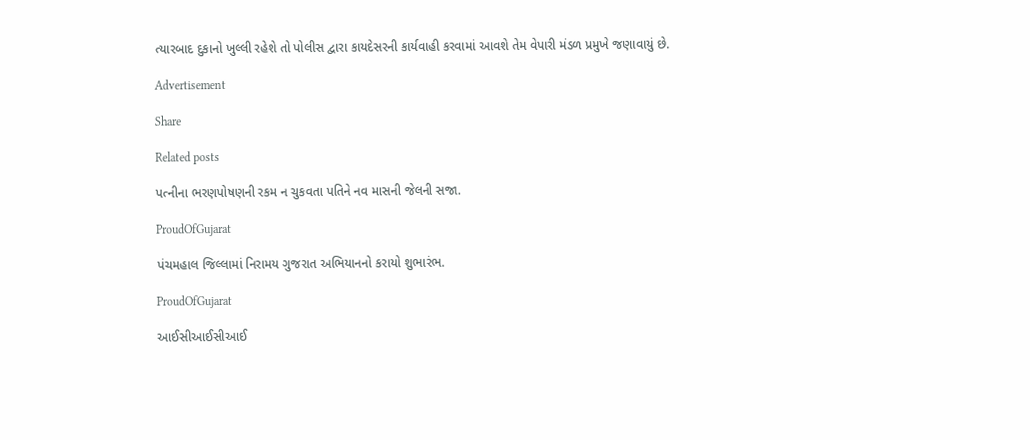ત્યારબાદ દુકાનો ખુલ્લી રહેશે તો પોલીસ દ્વારા કાયદેસરની કાર્યવાહી કરવામાં આવશે તેમ વેપારી મંડળ પ્રમુખે જણાવાયું છે.

Advertisement

Share

Related posts

પત્નીના ભરણપોષણની રકમ ન ચુકવતા પતિને નવ માસની જેલની સજા.

ProudOfGujarat

પંચમહાલ જિલ્લામાં નિરામય ગુજરાત અભિયાનનો કરાયો શુભારંભ.

ProudOfGujarat

આઈસીઆઈસીઆઈ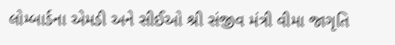લોમ્બાર્ડના એમડી અને સીઈઓ શ્રી સંજીવ મંત્રી વીમા જાગૃતિ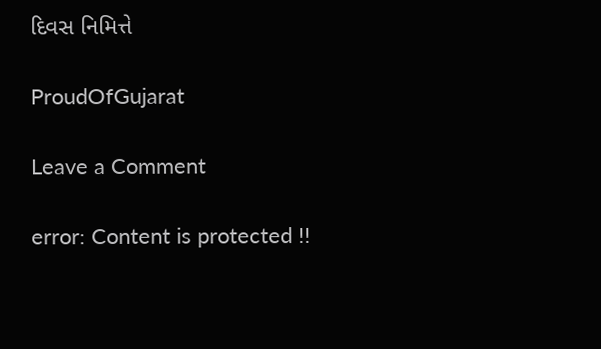દિવસ નિમિત્તે

ProudOfGujarat

Leave a Comment

error: Content is protected !!